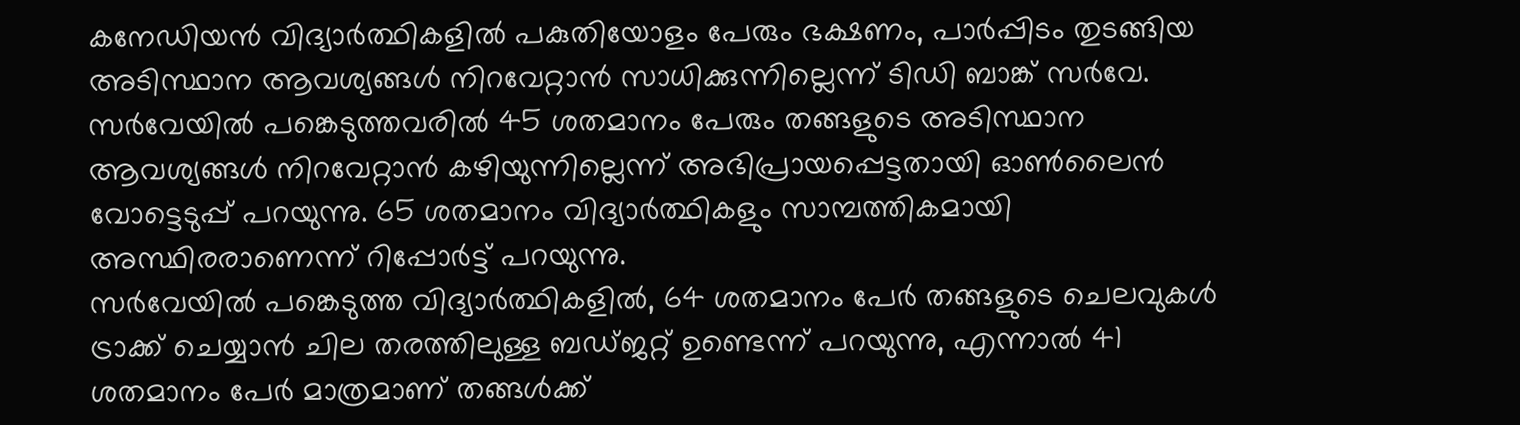കനേഡിയൻ വിദ്യാർത്ഥികളിൽ പകുതിയോളം പേരും ഭക്ഷണം, പാർപ്പിടം തുടങ്ങിയ അടിസ്ഥാന ആവശ്യങ്ങൾ നിറവേറ്റാൻ സാധിക്കുന്നില്ലെന്ന് ടിഡി ബാങ്ക് സർവേ. സർവേയിൽ പങ്കെടുത്തവരിൽ 45 ശതമാനം പേരും തങ്ങളുടെ അടിസ്ഥാന ആവശ്യങ്ങൾ നിറവേറ്റാൻ കഴിയുന്നില്ലെന്ന് അഭിപ്രായപ്പെട്ടതായി ഓൺലൈൻ വോട്ടെടുപ്പ് പറയുന്നു. 65 ശതമാനം വിദ്യാർത്ഥികളും സാമ്പത്തികമായി അസ്ഥിരരാണെന്ന് റിപ്പോർട്ട് പറയുന്നു.
സർവേയിൽ പങ്കെടുത്ത വിദ്യാർത്ഥികളിൽ, 64 ശതമാനം പേർ തങ്ങളുടെ ചെലവുകൾ ട്രാക്ക് ചെയ്യാൻ ചില തരത്തിലുള്ള ബഡ്ജറ്റ് ഉണ്ടെന്ന് പറയുന്നു, എന്നാൽ 41 ശതമാനം പേർ മാത്രമാണ് തങ്ങൾക്ക്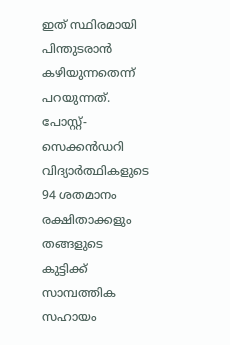ഇത് സ്ഥിരമായി പിന്തുടരാൻ കഴിയുന്നതെന്ന് പറയുന്നത്. പോസ്റ്റ്-സെക്കൻഡറി വിദ്യാർത്ഥികളുടെ 94 ശതമാനം രക്ഷിതാക്കളും തങ്ങളുടെ കുട്ടിക്ക് സാമ്പത്തിക സഹായം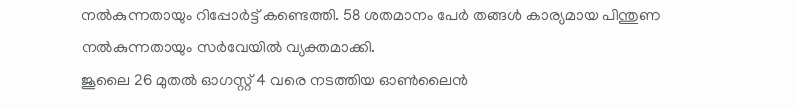നൽകുന്നതായും റിപ്പോർട്ട് കണ്ടെത്തി. 58 ശതമാനം പേർ തങ്ങൾ കാര്യമായ പിന്തുണ നൽകുന്നതായും സർവേയിൽ വ്യക്തമാക്കി.
ജൂലൈ 26 മുതൽ ഓഗസ്റ്റ് 4 വരെ നടത്തിയ ഓൺലൈൻ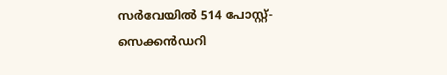സർവേയിൽ 514 പോസ്റ്റ്-സെക്കൻഡറി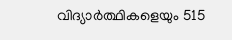വിദ്യാർത്ഥികളെയും 515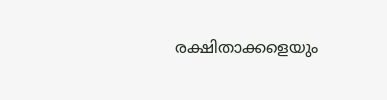രക്ഷിതാക്കളെയും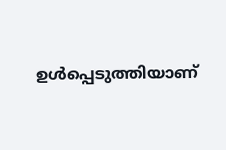ഉൾപ്പെടുത്തിയാണ്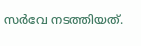സർവേ നടത്തിയത്.